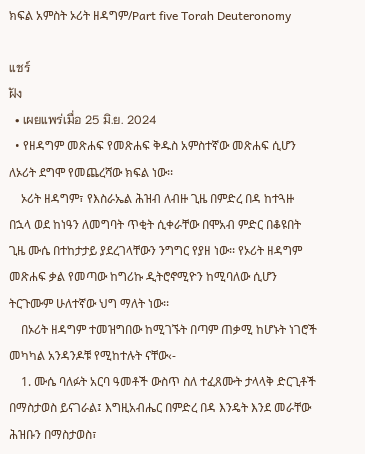ክፍል አምስት ኦሪት ዘዳግም/Part five Torah Deuteronomy

แชร์
ฝัง
  • เผยแพร่เมื่อ 25 มิ.ย. 2024
  • የዘዳግም መጽሐፍ የመጽሐፍ ቅዱስ አምስተኛው መጽሐፍ ሲሆን ለኦሪት ደግሞ የመጨረሻው ክፍል ነው፡፡
    ኦሪት ዘዳግም፣ የእስራኤል ሕዝብ ለብዙ ጊዜ በምድረ በዳ ከተጓዙ በኋላ ወደ ከነዓን ለመግባት ጥቂት ሲቀራቸው በሞአብ ምድር በቆዩበት ጊዜ ሙሴ በተከታታይ ያደረገላቸውን ንግግር የያዘ ነው፡፡ የኦሪት ዘዳግም መጽሐፍ ቃል የመጣው ከግሪኩ ዲትሮኖሚዮን ከሚባለው ሲሆን ትርጉሙም ሁለተኛው ህግ ማለት ነው፡፡
    በኦሪት ዘዳግም ተመዝግበው ከሚገኙት በጣም ጠቃሚ ከሆኑት ነገሮች መካካል አንዳንዶቹ የሚከተሉት ናቸው‹-
    1. ሙሴ ባለፉት አርባ ዓመቶች ውስጥ ስለ ተፈጸሙት ታላላቅ ድርጊቶች በማስታወስ ይናገራል፤ እግዚአብሔር በምድረ በዳ እንዴት እንደ መራቸው ሕዝቡን በማስታወስ፣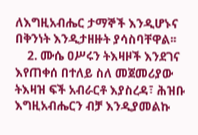ለእግዚአብሔር ታማኞች እንዲሆኑና በቅንነት እንዲታዘዙት ያሳስባቸዋል፡፡
    2. ሙሴ ዐሥሩን ትእዛዞች እንደገና እየጠቀሰ በተለይ ስለ መጀመሪያው ትእዛዝ ፍች አብራርቶ እያስረዳ፣ ሕዝቡ እግዚአብሔርን ብቻ እንዲያመልኩ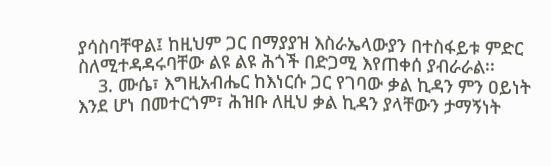ያሳስባቸዋል፤ ከዚህም ጋር በማያያዝ እስራኤላውያን በተስፋይቱ ምድር ስለሚተዳዳሩባቸው ልዩ ልዩ ሕጎች በድጋሚ እየጠቀሰ ያብራራል፡፡
    3. ሙሴ፣ እግዚአብሔር ከእነርሱ ጋር የገባው ቃል ኪዳን ምን ዐይነት እንደ ሆነ በመተርጎም፣ ሕዝቡ ለዚህ ቃል ኪዳን ያላቸውን ታማኝነት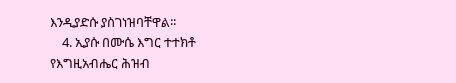እንዲያድሱ ያስገነዝባቸዋል፡፡
    4. ኢያሱ በሙሴ እግር ተተክቶ የእግዚአብሔር ሕዝብ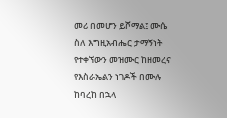መሪ በመሆን ይሾማል፤ ሙሴ ስለ እግዚአብሔር ታማኝነት የተቀኘውን መዝሙር ከዘመረና የእስራኤልን ነገዶች በሙሉ ከባረከ በኋላ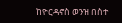ከዮርዳኖስ ወንዝ በስተ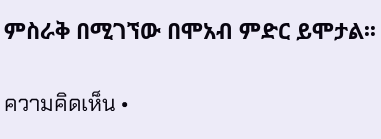ምስራቅ በሚገኘው በሞአብ ምድር ይሞታል፡፡

ความคิดเห็น •